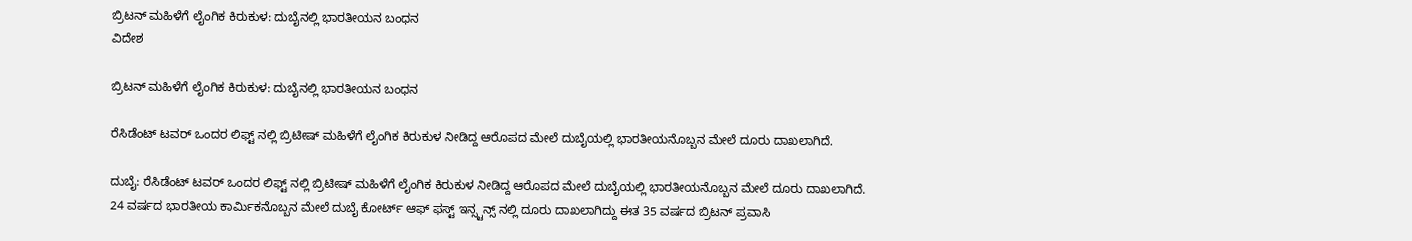ಬ್ರಿಟನ್ ಮಹಿಳೆಗೆ ಲೈಂಗಿಕ ಕಿರುಕುಳ: ದುಬೈನಲ್ಲಿ ಭಾರತೀಯನ ಬಂಧನ
ವಿದೇಶ

ಬ್ರಿಟನ್ ಮಹಿಳೆಗೆ ಲೈಂಗಿಕ ಕಿರುಕುಳ: ದುಬೈನಲ್ಲಿ ಭಾರತೀಯನ ಬಂಧನ

ರೆಸಿಡೆಂಟ್ ಟವರ್ ಒಂದರ ಲಿಫ್ಟ್ ನಲ್ಲಿ ಬ್ರಿಟೀಷ್ ಮಹಿಳೆಗೆ ಲೈಂಗಿಕ ಕಿರುಕುಳ ನೀಡಿದ್ದ ಆರೊಪದ ಮೇಲೆ ದುಬೈಯಲ್ಲಿ ಭಾರತೀಯನೊಬ್ಬನ ಮೇಲೆ ದೂರು ದಾಖಲಾಗಿದೆ.

ದುಬೈ: ರೆಸಿಡೆಂಟ್ ಟವರ್ ಒಂದರ ಲಿಫ್ಟ್ ನಲ್ಲಿ ಬ್ರಿಟೀಷ್ ಮಹಿಳೆಗೆ ಲೈಂಗಿಕ ಕಿರುಕುಳ ನೀಡಿದ್ದ ಆರೊಪದ ಮೇಲೆ ದುಬೈಯಲ್ಲಿ ಭಾರತೀಯನೊಬ್ಬನ ಮೇಲೆ ದೂರು ದಾಖಲಾಗಿದೆ.
24 ವರ್ಷದ ಭಾರತೀಯ ಕಾರ್ಮಿಕನೊಬ್ಬನ ಮೇಲೆ ದುಬೈ ಕೋರ್ಟ್ ಆಫ್ ಫಸ್ಟ್ ಇನ್ಸ್ಟನ್ಸ್ ನಲ್ಲಿ ದೂರು ದಾಖಲಾಗಿದ್ದು ಈತ 35 ವರ್ಷದ ಬ್ರಿಟನ್ ಪ್ರವಾಸಿ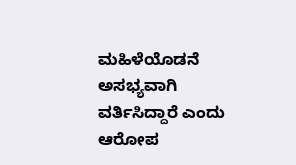ಮಹಿಳೆಯೊಡನೆ ಅಸಭ್ಯವಾಗಿ ವರ್ತಿಸಿದ್ದಾರೆ ಎಂದು ಆರೋಪ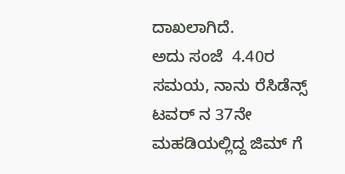ದಾಖಲಾಗಿದೆ.
ಅದು ಸಂಜೆ  4.40ರ ಸಮಯ, ನಾನು ರೆಸಿಡೆನ್ಸ್ ಟವರ್ ನ 37ನೇ ಮಹಡಿಯಲ್ಲಿದ್ದ ಜಿಮ್ ಗೆ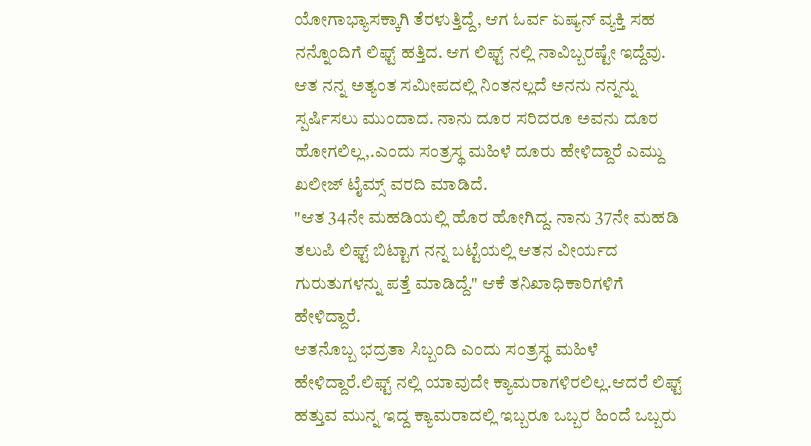ಯೋಗಾಭ್ಯಾಸಕ್ಕಾಗಿ ತೆರಳುತ್ತಿದ್ದೆ, ಆಗ ಓರ್ವ ಏಷ್ಯನ್ ವ್ಯಕ್ತಿ ಸಹ ನನ್ನೊಂದಿಗೆ ಲಿಫ್ಟ್ ಹತ್ತಿದ. ಆಗ ಲಿಫ್ಟ್ ನಲ್ಲಿ ನಾವಿಬ್ಬರಷ್ಟೇ ಇದ್ದೆವು. ಆತ ನನ್ನ ಅತ್ಯಂತ ಸಮೀಪದಲ್ಲಿ ನಿಂತನಲ್ಲದೆ ಅನನು ನನ್ನನ್ನು ಸ್ಪರ್ಷಿಸಲು ಮುಂದಾದ. ನಾನು ದೂರ ಸರಿದರೂ ಅವನು ದೂರ ಹೋಗಲಿಲ್ಲ,.ಎಂದು ಸಂತ್ರಸ್ಥ ಮಹಿಳೆ ದೂರು ಹೇಳಿದ್ದಾರೆ ಎಮ್ದು  ಖಲೀಜ್ ಟೈಮ್ಸ್ ವರದಿ ಮಾಡಿದೆ.
"ಆತ 34ನೇ ಮಹಡಿಯಲ್ಲಿ ಹೊರ ಹೋಗಿದ್ದ. ನಾನು 37ನೇ ಮಹಡಿ ತಲುಪಿ ಲಿಫ್ಟ್ ಬಿಟ್ಟಾಗ ನನ್ನ ಬಟ್ಟೆಯಲ್ಲಿ ಆತನ ವೀರ್ಯದ ಗುರುತುಗಳನ್ನು ಪತ್ತೆ ಮಾಡಿದ್ದೆ." ಆಕೆ ತನಿಖಾಧಿಕಾರಿಗಳಿಗೆ ಹೇಳಿದ್ದಾರೆ.
ಆತನೊಬ್ಬ ಭದ್ರತಾ ಸಿಬ್ಬಂದಿ ಎಂದು ಸಂತ್ರಸ್ಥ ಮಹಿಳೆ ಹೇಳಿದ್ದಾರೆ.ಲಿಫ್ಟ್ ನಲ್ಲಿ ಯಾವುದೇ ಕ್ಯಾಮರಾಗಳಿರಲಿಲ್ಲ.ಆದರೆ ಲಿಫ್ಟ್ ಹತ್ತುವ ಮುನ್ನ ಇದ್ದ ಕ್ಯಾಮರಾದಲ್ಲಿ ಇಬ್ಬರೂ ಒಬ್ಬರ ಹಿಂದೆ ಒಬ್ಬರು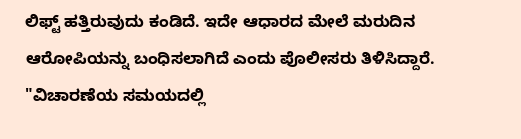ಲಿಫ್ಟ್ ಹತ್ತಿರುವುದು ಕಂಡಿದೆ. ಇದೇ ಆಧಾರದ ಮೇಲೆ ಮರುದಿನ ಆರೋಪಿಯನ್ನು ಬಂಧಿಸಲಾಗಿದೆ ಎಂದು ಪೊಲೀಸರು ತಿಳಿಸಿದ್ದಾರೆ.
"ವಿಚಾರಣೆಯ ಸಮಯದಲ್ಲಿ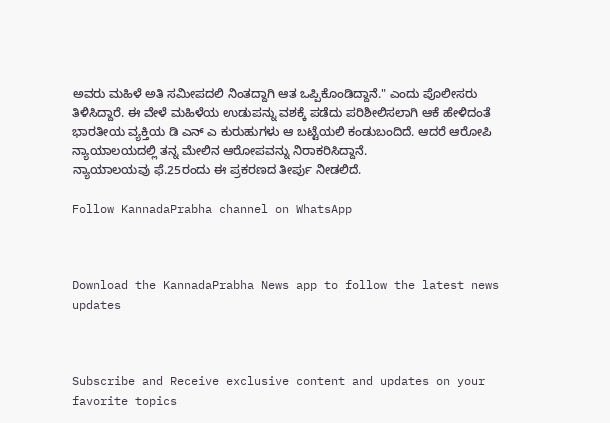ಅವರು ಮಹಿಳೆ ಅತಿ ಸಮೀಪದಲಿ ನಿಂತದ್ದಾಗಿ ಆತ ಒಪ್ಪಿಕೊಂಡಿದ್ದಾನೆ." ಎಂದು ಪೊಲೀಸರು ತಿಳಿಸಿದ್ದಾರೆ. ಈ ವೇಳೆ ಮಹಿಳೆಯ ಉಡುಪನ್ನು ವಶಕ್ಕೆ ಪಡೆದು ಪರಿಶೀಲಿಸಲಾಗಿ ಆಕೆ ಹೇಳಿದಂತೆ ಭಾರತೀಯ ವ್ಯಕ್ತಿಯ ಡಿ ಎನ್ ಎ ಕುರುಹುಗಳು ಆ ಬಟ್ಟೆಯಲಿ ಕಂಡುಬಂದಿದೆ. ಆದರೆ ಆರೋಪಿ ನ್ಯಾಯಾಲಯದಲ್ಲಿ ತನ್ನ ಮೇಲಿನ ಆರೋಪವನ್ನು ನಿರಾಕರಿಸಿದ್ದಾನೆ.
ನ್ಯಾಯಾಲಯವು ಫೆ.25ರಂದು ಈ ಪ್ರಕರಣದ ತೀರ್ಪು ನೀಡಲಿದೆ.

Follow KannadaPrabha channel on WhatsApp



Download the KannadaPrabha News app to follow the latest news updates



Subscribe and Receive exclusive content and updates on your favorite topics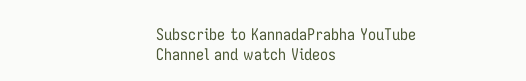Subscribe to KannadaPrabha YouTube Channel and watch Videos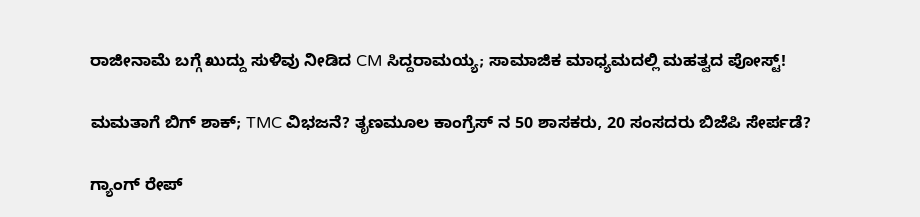ರಾಜೀನಾಮೆ ಬಗ್ಗೆ ಖುದ್ದು ಸುಳಿವು ನೀಡಿದ CM ಸಿದ್ದರಾಮಯ್ಯ; ಸಾಮಾಜಿಕ ಮಾಧ್ಯಮದಲ್ಲಿ ಮಹತ್ವದ ಪೋಸ್ಟ್!

ಮಮತಾಗೆ ಬಿಗ್ ಶಾಕ್; TMC ವಿಭಜನೆ? ತೃಣಮೂಲ ಕಾಂಗ್ರೆಸ್ ನ 50 ಶಾಸಕರು, 20 ಸಂಸದರು ಬಿಜೆಪಿ ಸೇರ್ಪಡೆ?

ಗ್ಯಾಂಗ್ ರೇಪ್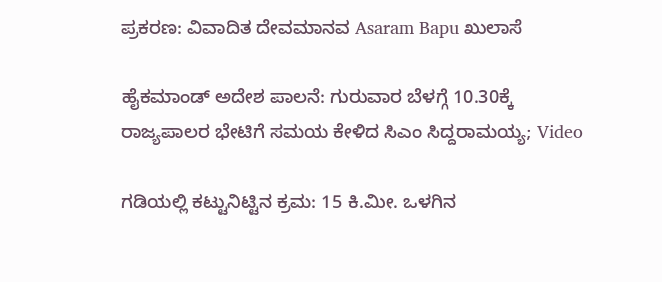ಪ್ರಕರಣ: ವಿವಾದಿತ ದೇವಮಾನವ Asaram Bapu ಖುಲಾಸೆ

ಹೈಕಮಾಂಡ್ ಅದೇಶ ಪಾಲನೆ: ಗುರುವಾರ ಬೆಳಗ್ಗೆ 10.30ಕ್ಕೆ ರಾಜ್ಯಪಾಲರ ಭೇಟಿಗೆ ಸಮಯ ಕೇಳಿದ ಸಿಎಂ ಸಿದ್ದರಾಮಯ್ಯ; Video

ಗಡಿಯಲ್ಲಿ ಕಟ್ಟುನಿಟ್ಟಿನ ಕ್ರಮ: 15 ಕಿ.ಮೀ. ಒಳಗಿನ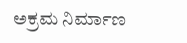ಅಕ್ರಮ ನಿರ್ಮಾಣ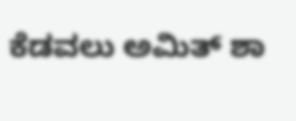ಕೆಡವಲು ಅಮಿತ್ ಶಾ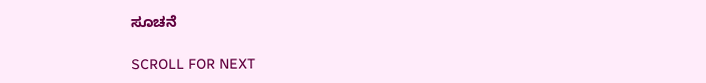ಸೂಚನೆ

SCROLL FOR NEXT